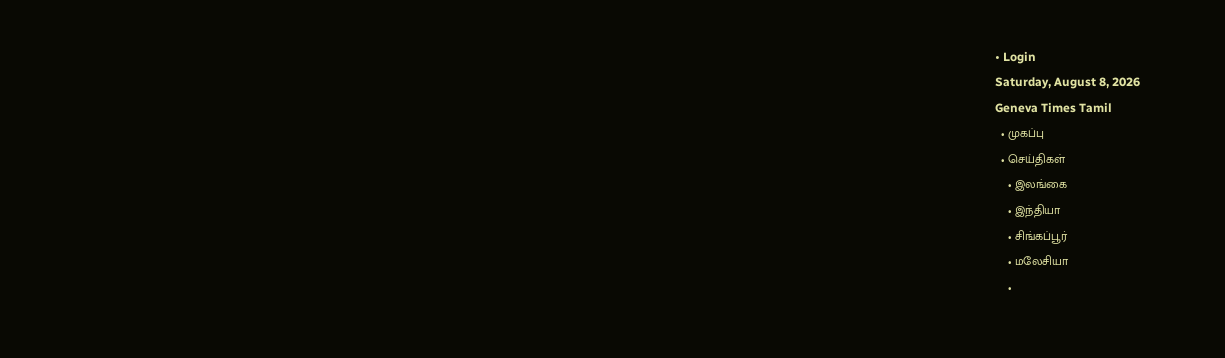• Login
Saturday, August 8, 2026
Geneva Times Tamil
  • முகப்பு
  • செய்திகள்
    • இலங்கை
    • இந்தியா
    • சிங்கப்பூர்
    • மலேசியா
    •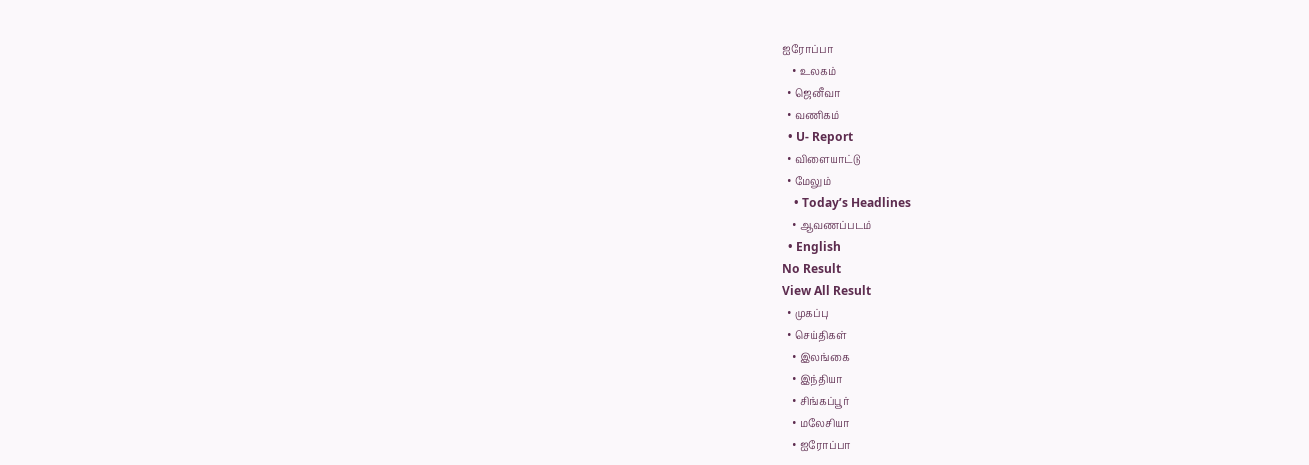ஐரோப்பா
    • உலகம்
  • ஜெனீவா
  • வணிகம்
  • U- Report
  • விளையாட்டு
  • மேலும்
    • Today’s Headlines
    • ஆவணப்படம்
  • English
No Result
View All Result
  • முகப்பு
  • செய்திகள்
    • இலங்கை
    • இந்தியா
    • சிங்கப்பூர்
    • மலேசியா
    • ஐரோப்பா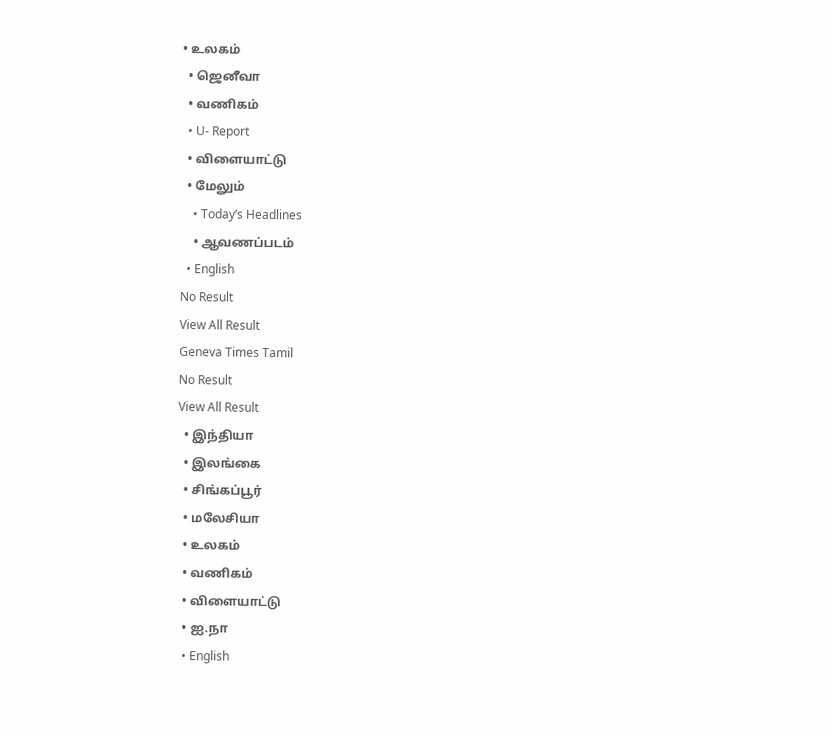• உலகம்
  • ஜெனீவா
  • வணிகம்
  • U- Report
  • விளையாட்டு
  • மேலும்
    • Today’s Headlines
    • ஆவணப்படம்
  • English
No Result
View All Result
Geneva Times Tamil
No Result
View All Result
  • இந்தியா
  • இலங்கை
  • சிங்கப்பூர்
  • மலேசியா
  • உலகம்
  • வணிகம்
  • விளையாட்டு
  • ஐ.நா
  • English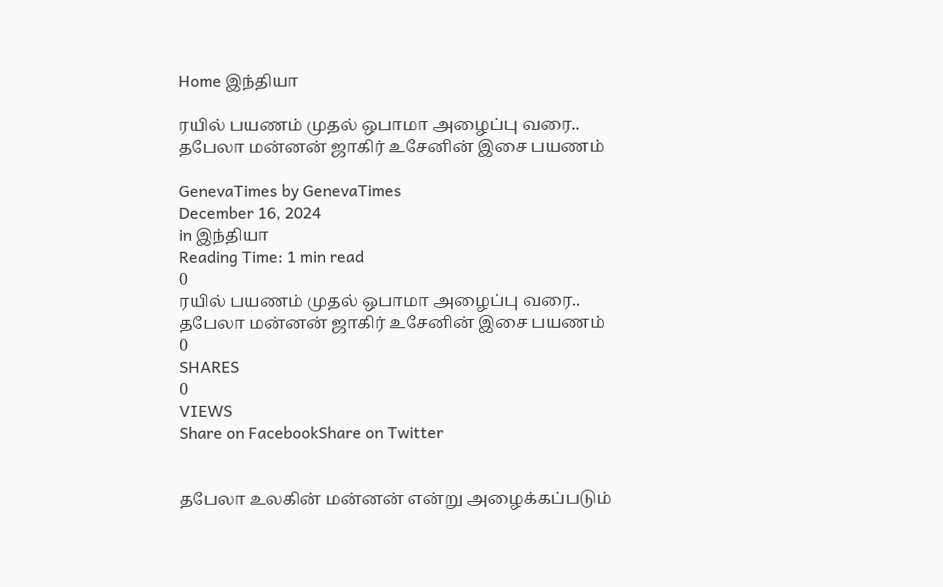Home இந்தியா

ரயில் பயணம் முதல் ஒபாமா அழைப்பு வரை.. தபேலா மன்னன் ஜாகிர் உசேனின் இசை பயணம்

GenevaTimes by GenevaTimes
December 16, 2024
in இந்தியா
Reading Time: 1 min read
0
ரயில் பயணம் முதல் ஒபாமா அழைப்பு வரை.. தபேலா மன்னன் ஜாகிர் உசேனின் இசை பயணம்
0
SHARES
0
VIEWS
Share on FacebookShare on Twitter


தபேலா உலகின் மன்னன் என்று அழைக்கப்படும்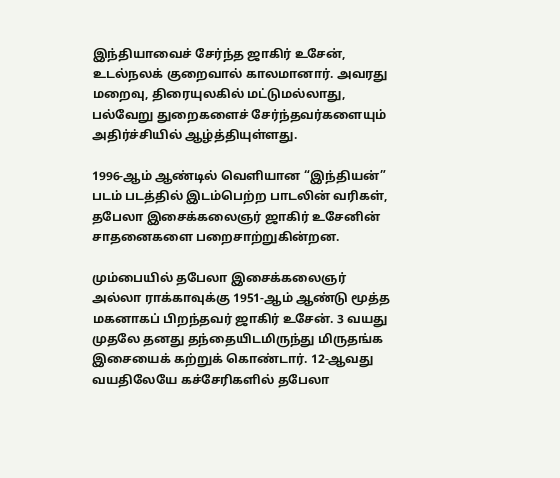இந்தியாவைச் சேர்ந்த ஜாகிர் உசேன், உடல்நலக் குறைவால் காலமானார். அவரது மறைவு, திரையுலகில் மட்டுமல்லாது, பல்வேறு துறைகளைச் சேர்ந்தவர்களையும் அதிர்ச்சியில் ஆழ்த்தியுள்ளது.

1996-ஆம் ஆண்டில் வெளியான “இந்தியன்” படம் படத்தில் இடம்பெற்ற பாடலின் வரிகள், தபேலா இசைக்கலைஞர் ஜாகிர் உசேனின் சாதனைகளை பறைசாற்றுகின்றன.

மும்பையில் தபேலா இசைக்கலைஞர் அல்லா ராக்காவுக்கு 1951-ஆம் ஆண்டு மூத்த மகனாகப் பிறந்தவர் ஜாகிர் உசேன். 3 வயது முதலே தனது தந்தையிடமிருந்து மிருதங்க இசையைக் கற்றுக் கொண்டார். 12-ஆவது வயதிலேயே கச்சேரிகளில் தபேலா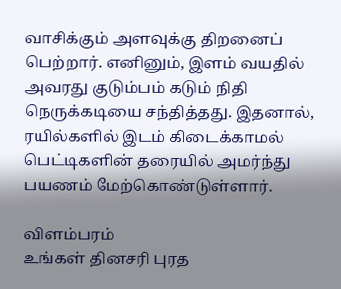வாசிக்கும் அளவுக்கு திறனைப் பெற்றார். எனினும், இளம் வயதில் அவரது குடும்பம் கடும் நிதி நெருக்கடியை சந்தித்தது. இதனால், ரயில்களில் இடம் கிடைக்காமல் பெட்டிகளின் தரையில் அமர்ந்து பயணம் மேற்கொண்டுள்ளார்.

விளம்பரம்
உங்கள் தினசரி புரத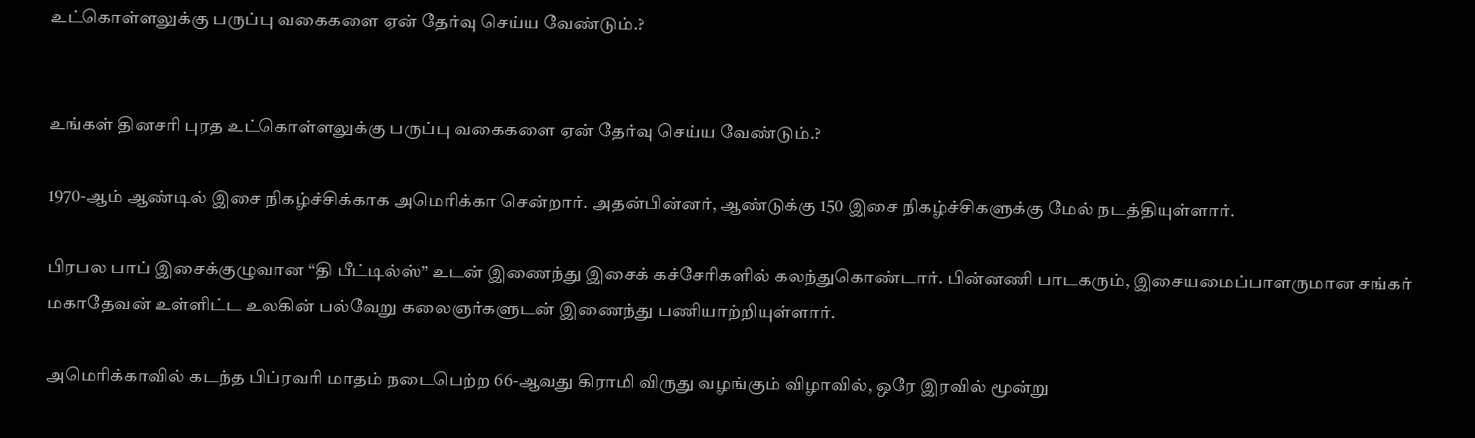உட்கொள்ளலுக்கு பருப்பு வகைகளை ஏன் தேர்வு செய்ய வேண்டும்.?


உங்கள் தினசரி புரத உட்கொள்ளலுக்கு பருப்பு வகைகளை ஏன் தேர்வு செய்ய வேண்டும்.?

1970-ஆம் ஆண்டில் இசை நிகழ்ச்சிக்காக அமெரிக்கா சென்றார். அதன்பின்னர், ஆண்டுக்கு 150 இசை நிகழ்ச்சிகளுக்கு மேல் நடத்தியுள்ளார்.

பிரபல பாப் இசைக்குழுவான “தி பீட்டில்ஸ்” உடன் இணைந்து இசைக் கச்சேரிகளில் கலந்துகொண்டார். பின்னணி பாடகரும், இசையமைப்பாளருமான சங்கர் மகாதேவன் உள்ளிட்ட உலகின் பல்வேறு கலைஞர்களுடன் இணைந்து பணியாற்றியுள்ளார்.

அமெரிக்காவில் கடந்த பிப்ரவரி மாதம் நடைபெற்ற 66-ஆவது கிராமி விருது வழங்கும் விழாவில், ஒரே இரவில் மூன்று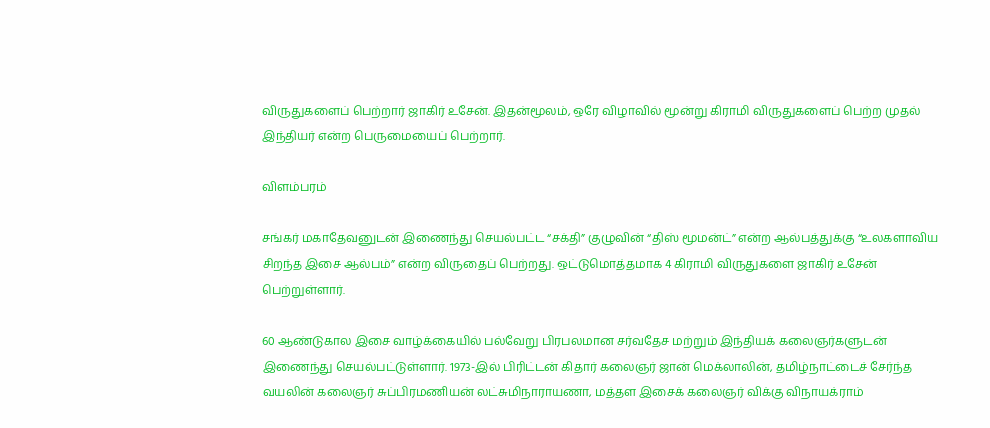விருதுகளைப் பெற்றார் ஜாகிர் உசேன். இதன்மூலம், ஒரே விழாவில் மூன்று கிராமி விருதுகளைப் பெற்ற முதல் இந்தியர் என்ற பெருமையைப் பெற்றார்.

விளம்பரம்

சங்கர் மகாதேவனுடன் இணைந்து செயல்பட்ட “சக்தி” குழுவின் “திஸ் மூமன்ட்” என்ற ஆல்பத்துக்கு “உலகளாவிய சிறந்த இசை ஆல்பம்” என்ற விருதைப் பெற்றது. ஒட்டுமொத்தமாக 4 கிராமி விருதுகளை ஜாகிர் உசேன் பெற்றுள்ளார்.

60 ஆண்டுகால இசை வாழ்க்கையில் பல்வேறு பிரபலமான சர்வதேச மற்றும் இந்தியக் கலைஞர்களுடன் இணைந்து செயல்பட்டுள்ளார். 1973-இல் பிரிட்டன் கிதார் கலைஞர் ஜான் மெக்லாலின், தமிழ்நாட்டைச் சேர்ந்த வயலின் கலைஞர் சுப்பிரமணியன் லட்சுமிநாராயணா, மத்தள இசைக் கலைஞர் விக்கு விநாயக்ராம்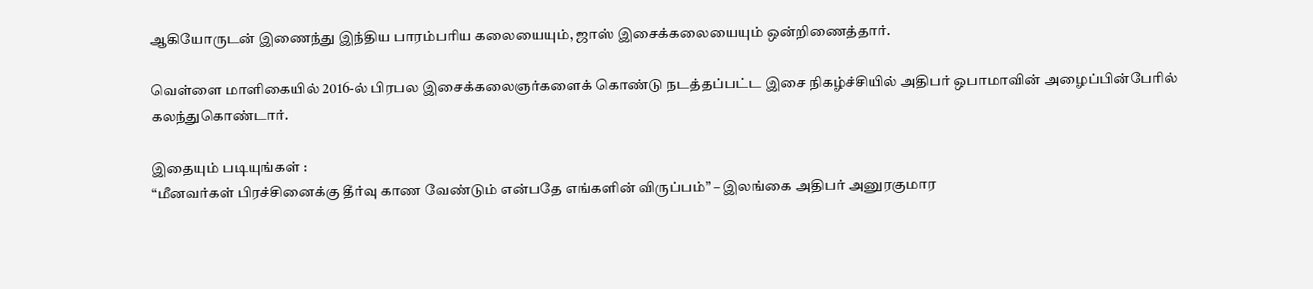ஆகியோருடன் இணைந்து இந்திய பாரம்பரிய கலையையும், ஜாஸ் இசைக்கலையையும் ஒன்றிணைத்தார்.

வெள்ளை மாளிகையில் 2016-ல் பிரபல இசைக்கலைஞர்களைக் கொண்டு நடத்தப்பட்ட இசை நிகழ்ச்சியில் அதிபர் ஒபாமாவின் அழைப்பின்பேரில் கலந்துகொண்டார்.

இதையும் படியுங்கள் :
“மீனவர்கள் பிரச்சினைக்கு தீர்வு காண வேண்டும் என்பதே எங்களின் விருப்பம்” – இலங்கை அதிபர் அனுரகுமார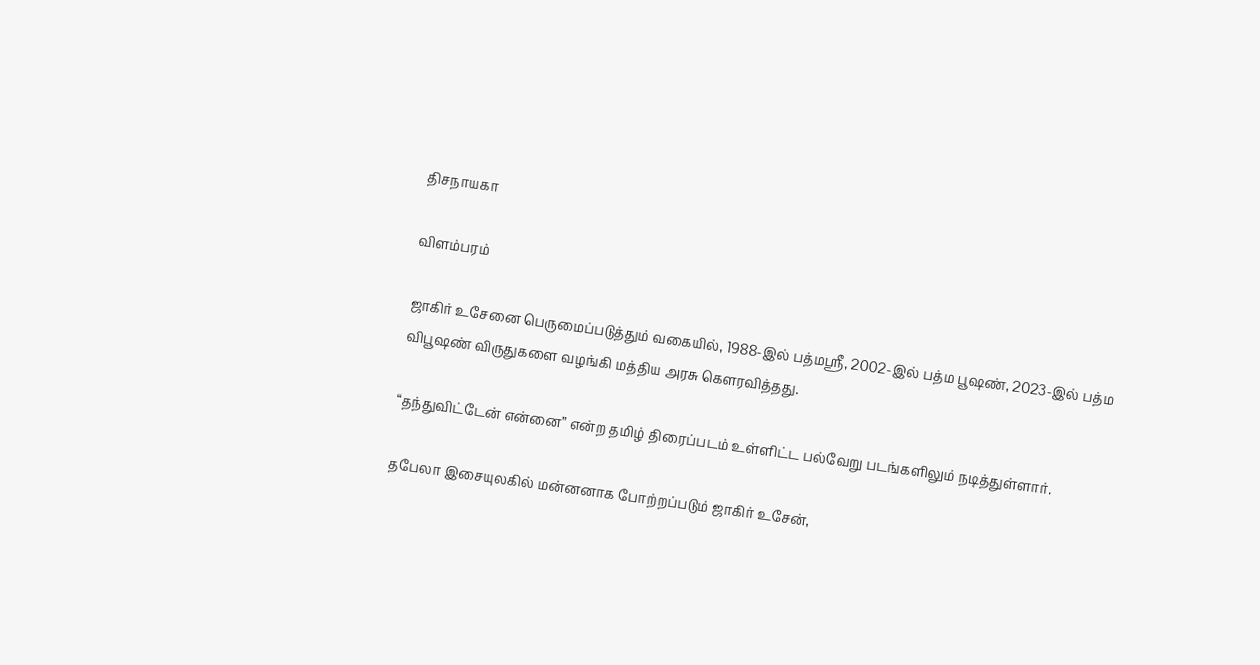திசநாயகா

விளம்பரம்

ஜாகிர் உசேனை பெருமைப்படுத்தும் வகையில், 1988-இல் பத்மஸ்ரீ, 2002-இல் பத்ம பூஷண், 2023-இல் பத்ம விபூஷண் விருதுகளை வழங்கி மத்திய அரசு கௌரவித்தது.

“தந்துவிட்டேன் என்னை” என்ற தமிழ் திரைப்படம் உள்ளிட்ட பல்வேறு படங்களிலும் நடித்துள்ளார்.

தபேலா இசையுலகில் மன்னனாக போற்றப்படும் ஜாகிர் உசேன்,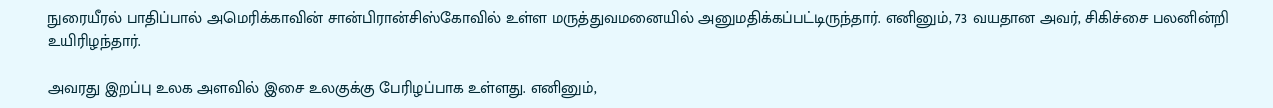நுரையீரல் பாதிப்பால் அமெரிக்காவின் சான்பிரான்சிஸ்கோவில் உள்ள மருத்துவமனையில் அனுமதிக்கப்பட்டிருந்தார். எனினும், 73 வயதான அவர், சிகிச்சை பலனின்றி உயிரிழந்தார்.

அவரது இறப்பு உலக அளவில் இசை உலகுக்கு பேரிழப்பாக உள்ளது. எனினும்,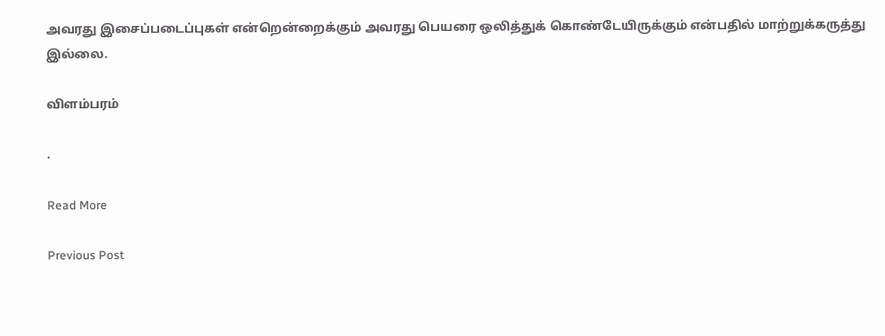அவரது இசைப்படைப்புகள் என்றென்றைக்கும் அவரது பெயரை ஒலித்துக் கொண்டேயிருக்கும் என்பதில் மாற்றுக்கருத்து இல்லை.

விளம்பரம்

.

Read More

Previous Post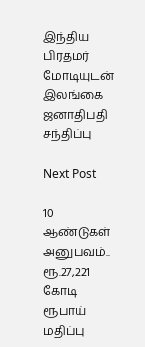இந்திய பிரதமர் மோடியுடன் இலங்கை ஜனாதிபதி சந்திப்பு

Next Post

10 ஆண்டுகள் அனுபவம்.. ரூ.27,221 கோடி ரூபாய் மதிப்பு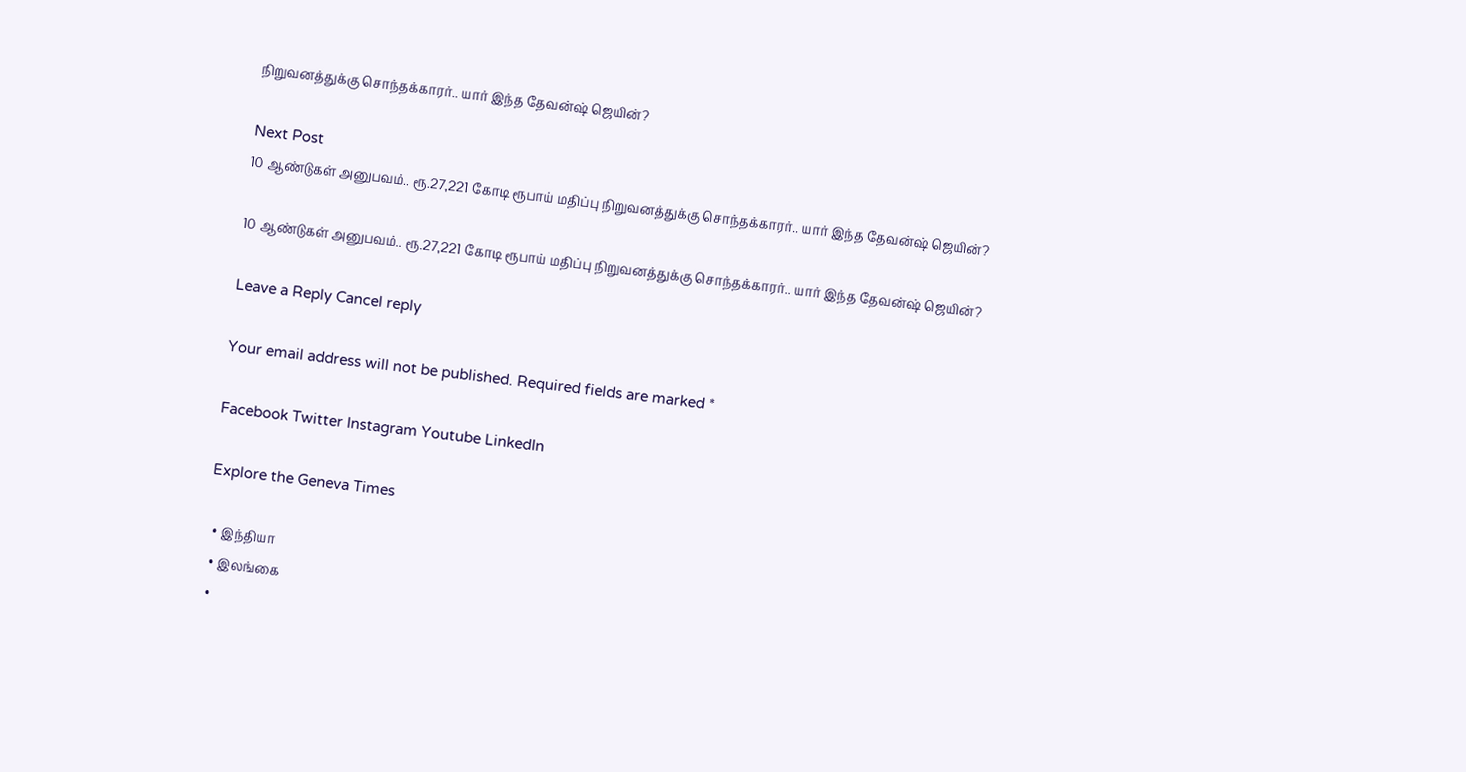நிறுவனத்துக்கு சொந்தக்காரர்.. யார் இந்த தேவன்ஷ் ஜெயின்?

Next Post
10 ஆண்டுகள் அனுபவம்.. ரூ.27,221 கோடி ரூபாய் மதிப்பு நிறுவனத்துக்கு சொந்தக்காரர்.. யார் இந்த தேவன்ஷ் ஜெயின்?

10 ஆண்டுகள் அனுபவம்.. ரூ.27,221 கோடி ரூபாய் மதிப்பு நிறுவனத்துக்கு சொந்தக்காரர்.. யார் இந்த தேவன்ஷ் ஜெயின்?

Leave a Reply Cancel reply

Your email address will not be published. Required fields are marked *

Facebook Twitter Instagram Youtube LinkedIn

Explore the Geneva Times

  • இந்தியா
  • இலங்கை
  •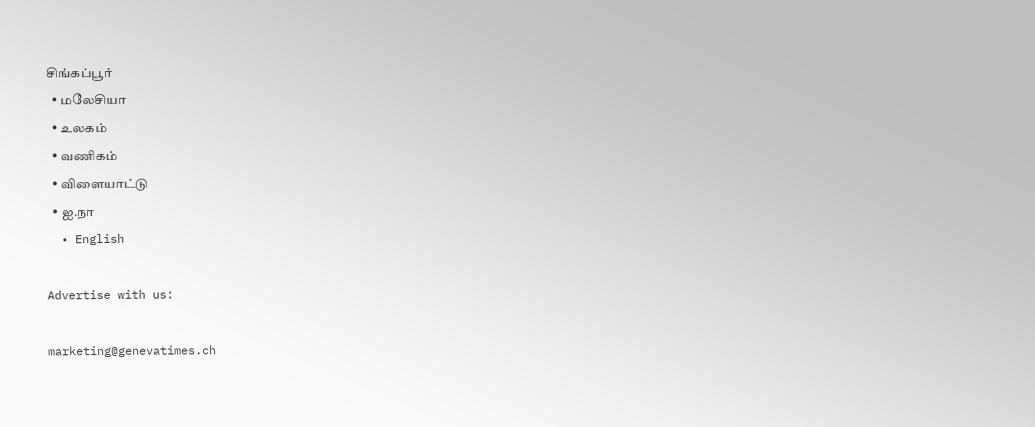சிங்கப்பூர்
  • மலேசியா
  • உலகம்
  • வணிகம்
  • விளையாட்டு
  • ஐ.நா
  • English

Advertise with us:

marketing@genevatimes.ch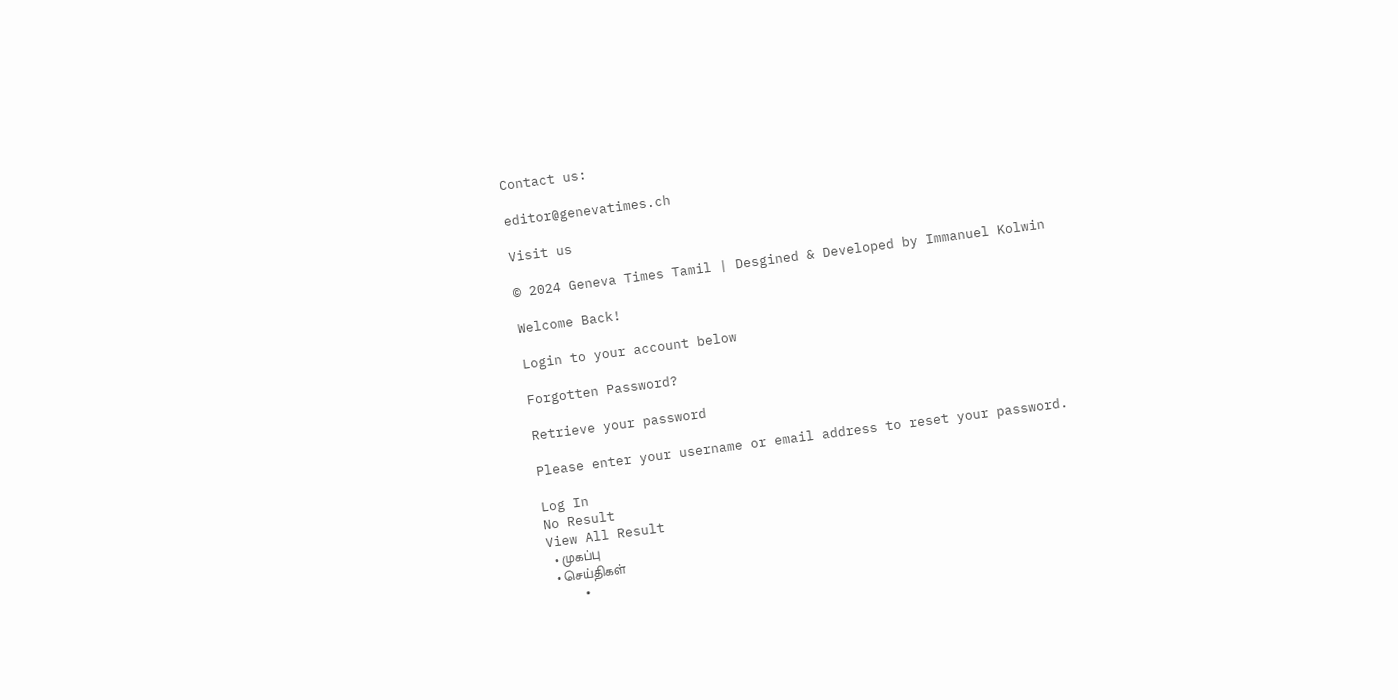Contact us:

editor@genevatimes.ch

Visit us

© 2024 Geneva Times Tamil | Desgined & Developed by Immanuel Kolwin

Welcome Back!

Login to your account below

Forgotten Password?

Retrieve your password

Please enter your username or email address to reset your password.

Log In
No Result
View All Result
  • முகப்பு
  • செய்திகள்
    •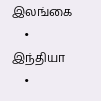இலங்கை
    • இந்தியா
    •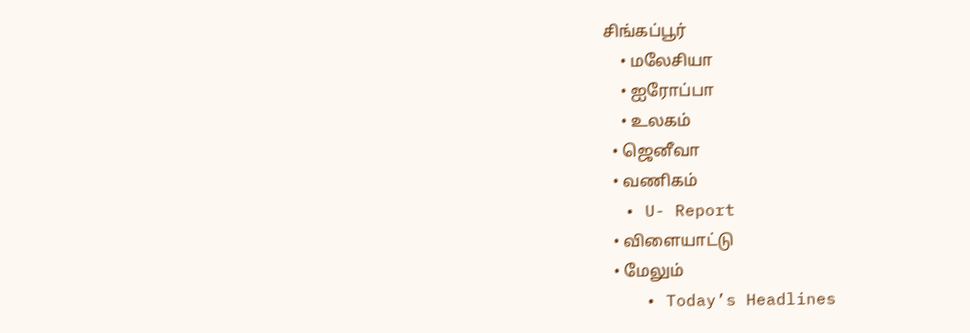சிங்கப்பூர்
    • மலேசியா
    • ஐரோப்பா
    • உலகம்
  • ஜெனீவா
  • வணிகம்
  • U- Report
  • விளையாட்டு
  • மேலும்
    • Today’s Headlines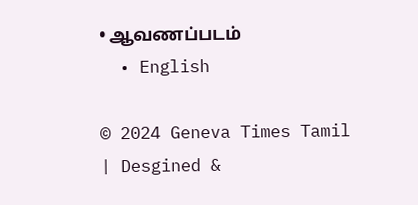• ஆவணப்படம்
  • English

© 2024 Geneva Times Tamil | Desgined &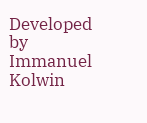Developed by Immanuel Kolwin